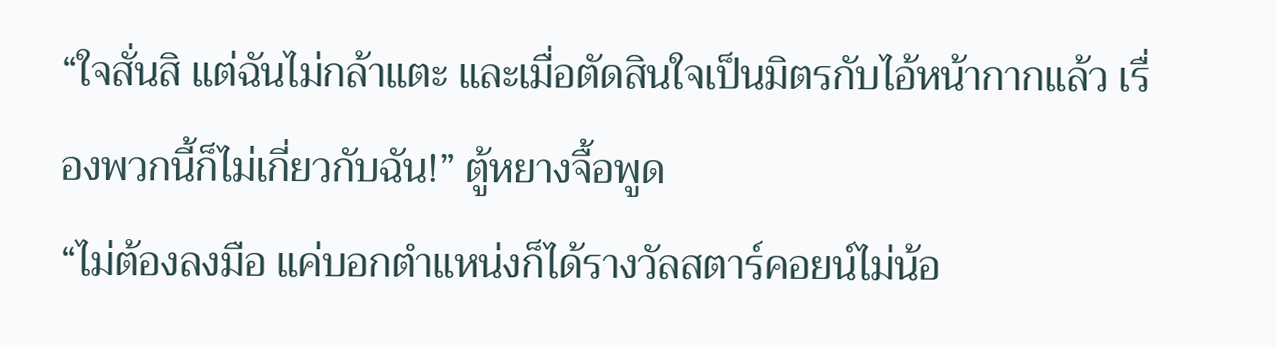“ใจสั่นสิ แต่ฉันไม่กล้าแตะ และเมื่อตัดสินใจเป็นมิตรกับไอ้หน้ากากแล้ว เรื่องพวกนี้ก็ไม่เกี่ยวกับฉัน!” ตู้หยางจื้อพูด
“ไม่ต้องลงมือ แค่บอกตำแหน่งก็ได้รางวัลสตาร์คอยน์ไม่น้อ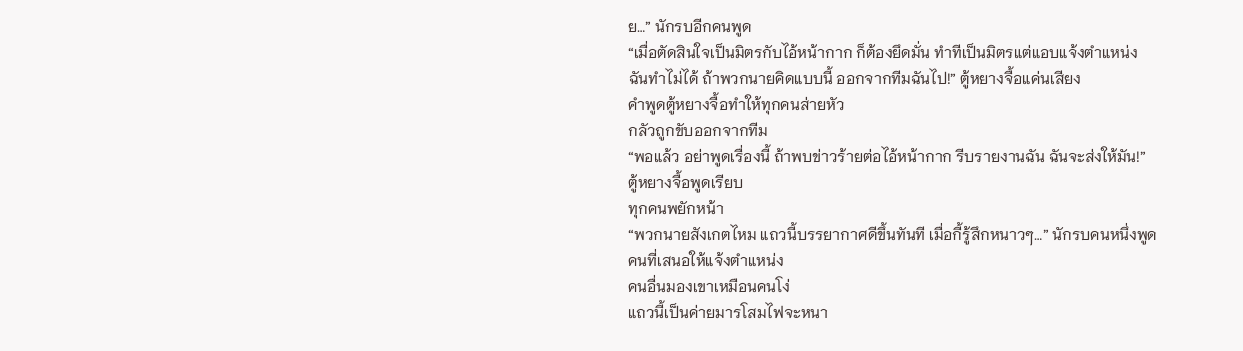ย…” นักรบอีกคนพูด
“เมื่อตัดสินใจเป็นมิตรกับไอ้หน้ากาก ก็ต้องยึดมั่น ทำทีเป็นมิตรแต่แอบแจ้งตำแหน่ง ฉันทำไม่ได้ ถ้าพวกนายคิดแบบนี้ ออกจากทีมฉันไป!” ตู้หยางจื้อแค่นเสียง
คำพูดตู้หยางจื้อทำให้ทุกคนส่ายหัว
กลัวถูกขับออกจากทีม
“พอแล้ว อย่าพูดเรื่องนี้ ถ้าพบข่าวร้ายต่อไอ้หน้ากาก รีบรายงานฉัน ฉันจะส่งให้มัน!” ตู้หยางจื้อพูดเรียบ
ทุกคนพยักหน้า
“พวกนายสังเกตไหม แถวนี้บรรยากาศดีขึ้นทันที เมื่อกี้รู้สึกหนาวๆ…” นักรบคนหนึ่งพูด คนที่เสนอให้แจ้งตำแหน่ง
คนอื่นมองเขาเหมือนคนโง่
แถวนี้เป็นค่ายมารโสมไฟจะหนา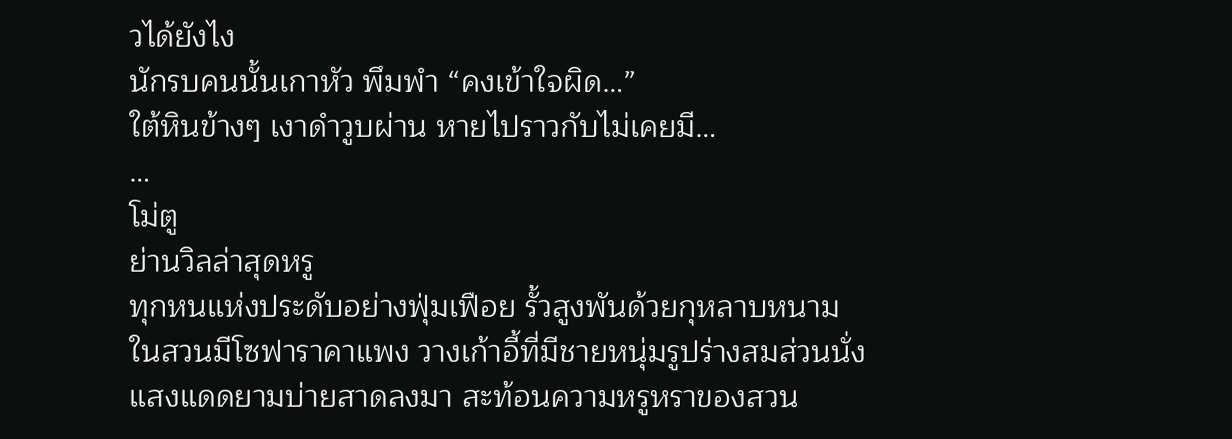วได้ยังไง
นักรบคนนั้นเกาหัว พึมพำ “คงเข้าใจผิด…”
ใต้หินข้างๆ เงาดำวูบผ่าน หายไปราวกับไม่เคยมี…
…
โม่ตู
ย่านวิลล่าสุดหรู
ทุกหนแห่งประดับอย่างฟุ่มเฟือย รั้วสูงพันด้วยกุหลาบหนาม
ในสวนมีโซฟาราคาแพง วางเก้าอี้ที่มีชายหนุ่มรูปร่างสมส่วนนั่ง
แสงแดดยามบ่ายสาดลงมา สะท้อนความหรูหราของสวน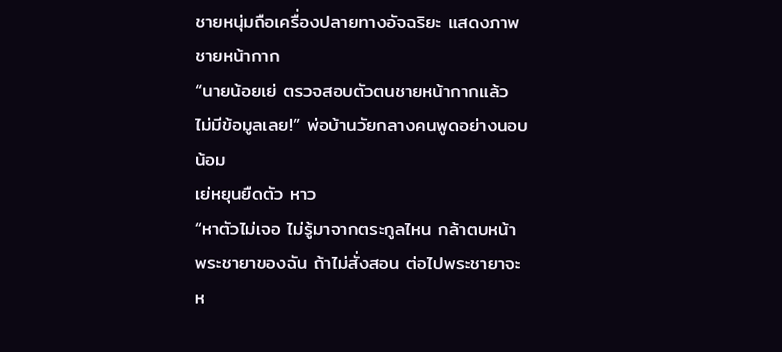ชายหนุ่มถือเครื่องปลายทางอัจฉริยะ แสดงภาพชายหน้ากาก
“นายน้อยเย่ ตรวจสอบตัวตนชายหน้ากากแล้ว ไม่มีข้อมูลเลย!” พ่อบ้านวัยกลางคนพูดอย่างนอบน้อม
เย่หยุนยืดตัว หาว
“หาตัวไม่เจอ ไม่รู้มาจากตระกูลไหน กล้าตบหน้าพระชายาของฉัน ถ้าไม่สั่งสอน ต่อไปพระชายาจะห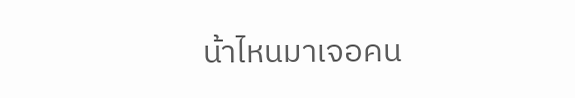น้าไหนมาเจอคน